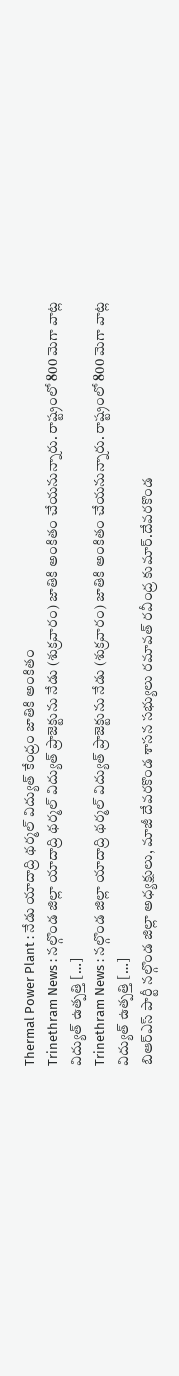Thermal Power Plant : నేడు యాదాద్రి థర్మల్ విద్యుత్ కేంద్రం జాతికి అంకితం
Trinethram News : నల్గొండ జిల్లా యాదాద్రి థర్మల్ విద్యుత్ ప్రాజెక్టును నేడు (శుక్రవారం) జాతికి అంకితం చేయనున్నారు. రాష్ట్రంలో 800 మెగా వాట్ల విద్యుత్ ఉత్పత్తి […]
Trinethram News : నల్గొండ జిల్లా యాదాద్రి థర్మల్ విద్యుత్ ప్రాజెక్టును నేడు (శుక్రవారం) జాతికి అంకితం చేయనున్నారు. రాష్ట్రంలో 800 మెగా వాట్ల విద్యుత్ ఉత్పత్తి […]
బిఆర్ఎస్ పార్టీ నల్గొండ జిల్లా అధ్యక్షులు, మాజీ దేవరకొండ శాసన సభ్యులు రమావత్ రవీంద్ర కుమార్.దేవరకొండ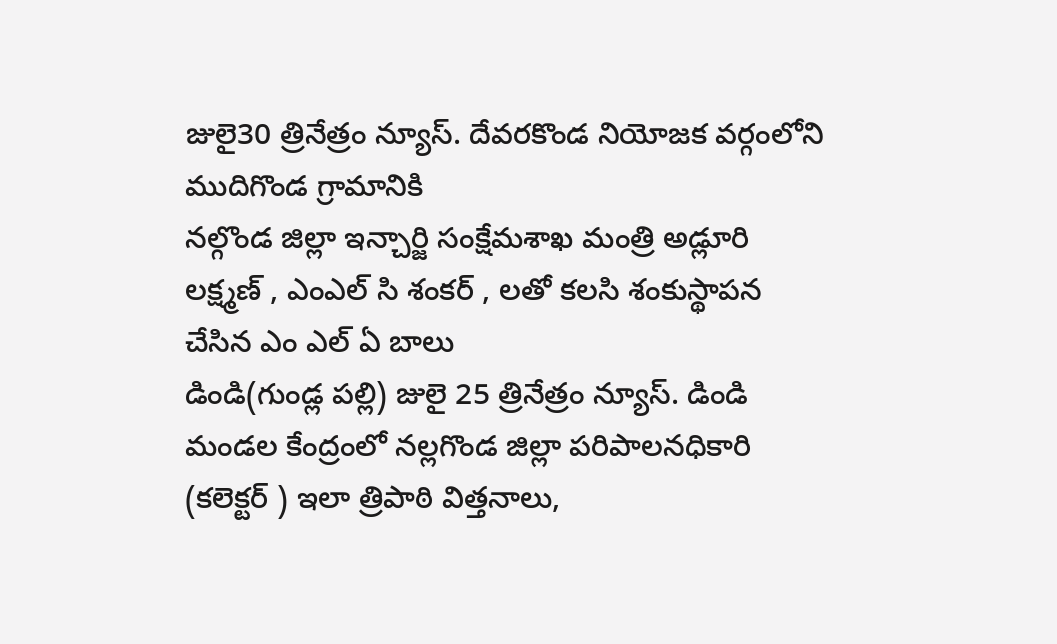జులై30 త్రినేత్రం న్యూస్. దేవరకొండ నియోజక వర్గంలోని ముదిగొండ గ్రామానికి
నల్గొండ జిల్లా ఇన్చార్జి సంక్షేమశాఖ మంత్రి అడ్లూరి లక్ష్మణ్ , ఎంఎల్ సి శంకర్ , లతో కలసి శంకుస్థాపన చేసిన ఎం ఎల్ ఏ బాలు
డిండి(గుండ్ల పల్లి) జులై 25 త్రినేత్రం న్యూస్. డిండి మండల కేంద్రంలో నల్లగొండ జిల్లా పరిపాలనధికారి (కలెక్టర్ ) ఇలా త్రిపాఠి విత్తనాలు,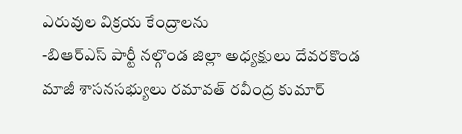ఎరువుల విక్రయ కేంద్రాలను
-బిఆర్ఎస్ పార్టీ నల్గొండ జిల్లా అధ్యక్షులు దేవరకొండ మాజీ శాసనసభ్యులు రమావత్ రవీంద్ర కుమార్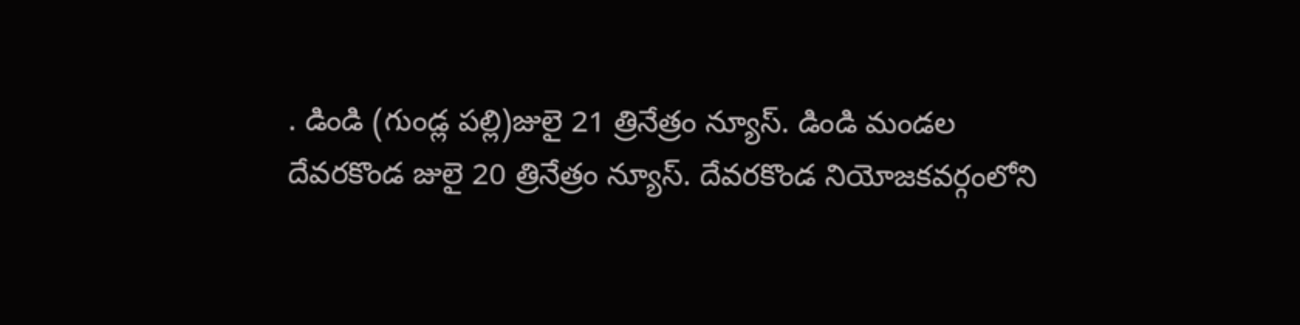. డిండి (గుండ్ల పల్లి)జులై 21 త్రినేత్రం న్యూస్. డిండి మండల
దేవరకొండ జులై 20 త్రినేత్రం న్యూస్. దేవరకొండ నియోజకవర్గంలోని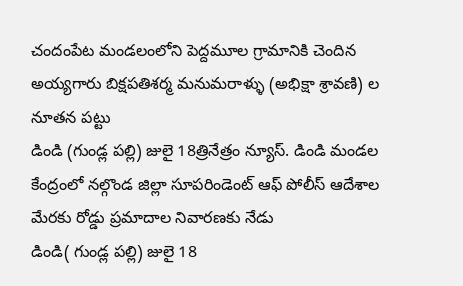చందంపేట మండలంలోని పెద్దమూల గ్రామానికి చెందిన అయ్యగారు బిక్షపతిశర్మ మనుమరాళ్ళు (అభిక్షా శ్రావణి) ల నూతన పట్టు
డిండి (గుండ్ల పల్లి) జులై 18త్రినేత్రం న్యూస్. డిండి మండల కేంద్రంలో నల్గొండ జిల్లా సూపరిండెంట్ ఆఫ్ పోలీస్ ఆదేశాల మేరకు రోడ్డు ప్రమాదాల నివారణకు నేడు
డిండి( గుండ్ల పల్లి) జులై 18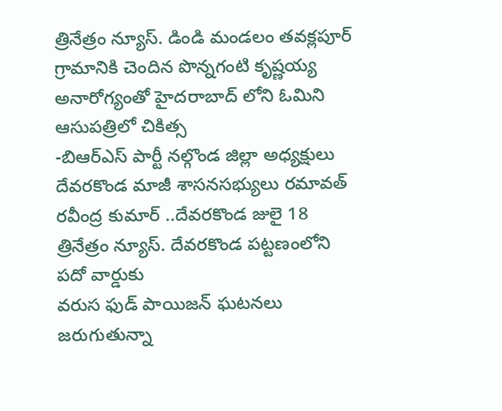త్రినేత్రం న్యూస్. డిండి మండలం తవక్లపూర్ గ్రామానికి చెందిన పొన్నగంటి కృష్ణయ్య అనారోగ్యంతో హైదరాబాద్ లోని ఓమిని ఆసుపత్రిలో చికిత్స
-బిఆర్ఎస్ పార్టీ నల్గొండ జిల్లా అధ్యక్షులు దేవరకొండ మాజీ శాసనసభ్యులు రమావత్ రవీంద్ర కుమార్ ..దేవరకొండ జులై 18 త్రినేత్రం న్యూస్. దేవరకొండ పట్టణంలోని పదో వార్డుకు
వరుస ఫుడ్ పాయిజన్ ఘటనలు జరుగుతున్నా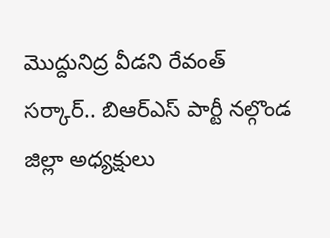మొద్దునిద్ర వీడని రేవంత్ సర్కార్.. బిఆర్ఎస్ పార్టీ నల్గొండ జిల్లా అధ్యక్షులు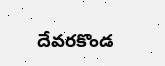దేవరకొండ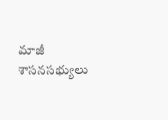మాజీ శాసనసభ్యులు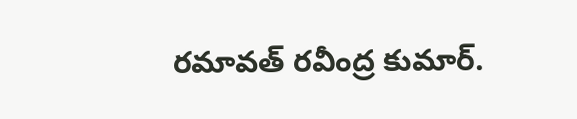రమావత్ రవీంద్ర కుమార్.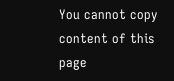You cannot copy content of this page